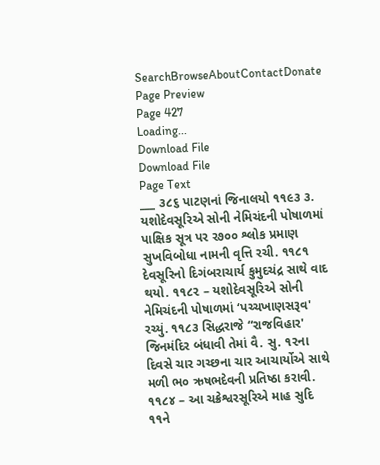SearchBrowseAboutContactDonate
Page Preview
Page 427
Loading...
Download File
Download File
Page Text
___ ૩૮૬ પાટણનાં જિનાલયો ૧૧૯૩ ૩. યશોદેવસૂરિએ સોની નેમિચંદની પોષાળમાં પાક્ષિક સૂત્ર પર ર૭૦૦ શ્લોક પ્રમાણ સુખવિબોધા નામની વૃત્તિ રચી. ૧૧૮૧ દેવસૂરિનો દિગંબરાચાર્ય કુમુદચંદ્ર સાથે વાદ થયો. ૧૧૮૨ – યશોદેવસૂરિએ સોની નેમિચંદની પોષાળમાં ‘પચ્ચખાણસરૂવ' રચ્યું. ૧૧૮૩ સિદ્ધરાજે “રાજવિહાર' જિનમંદિર બંધાવી તેમાં વૈ. સુ. ૧૨ના દિવસે ચાર ગચ્છના ચાર આચાર્યોએ સાથે મળી ભ૦ ઋષભદેવની પ્રતિષ્ઠા કરાવી. ૧૧૮૪ – આ ચક્રેશ્વરસૂરિએ માહ સુદિ ૧૧ને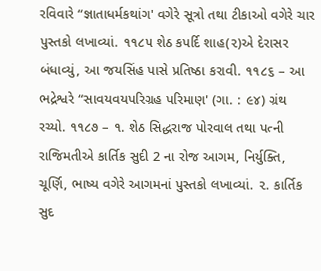રવિવારે “જ્ઞાતાધર્મકથાંગ' વગેરે સૂત્રો તથા ટીકાઓ વગેરે ચાર પુસ્તકો લખાવ્યાં. ૧૧૮૫ શેઠ કપર્દિ શાહ(૨)એ દેરાસર બંધાવ્યું, આ જયસિંહ પાસે પ્રતિષ્ઠા કરાવી. ૧૧૮૬ – આ ભદ્રેશ્વરે “સાવયવયપરિગ્રહ પરિમાણ' (ગા. : ૯૪) ગ્રંથ રચ્યો. ૧૧૮૭ – ૧. શેઠ સિદ્ધરાજ પોરવાલ તથા પત્ની રાજિમતીએ કાર્તિક સુદી 2 ના રોજ આગમ, નિર્યુક્તિ, ચૂર્ણિ, ભાષ્ય વગેરે આગમનાં પુસ્તકો લખાવ્યાં. ૨. કાર્તિક સુદ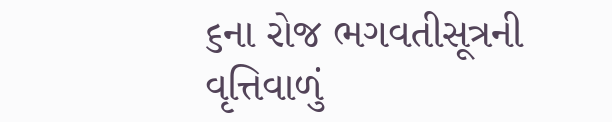૬ના રોજ ભગવતીસૂત્રની વૃત્તિવાળું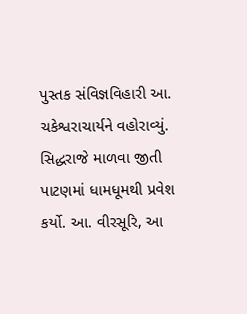પુસ્તક સંવિજ્ઞવિહારી આ. ચકેશ્વરાચાર્યને વહોરાવ્યું. સિદ્ધરાજે માળવા જીતી પાટણમાં ધામધૂમથી પ્રવેશ કર્યો. આ. વીરસૂરિ, આ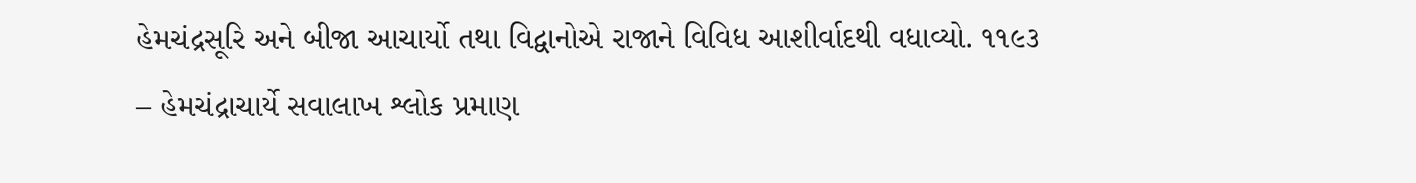હેમચંદ્રસૂરિ અને બીજા આચાર્યો તથા વિદ્વાનોએ રાજાને વિવિધ આશીર્વાદથી વધાવ્યો. ૧૧૯૩ – હેમચંદ્રાચાર્યે સવાલાખ શ્લોક પ્રમાણ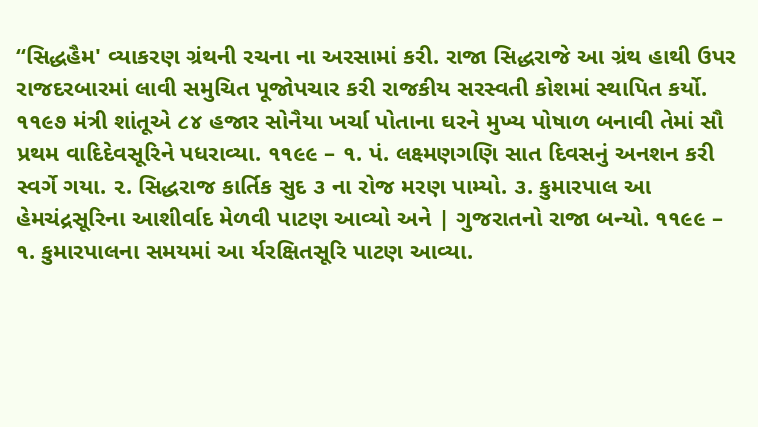“સિદ્ધહૈમ' વ્યાકરણ ગ્રંથની રચના ના અરસામાં કરી. રાજા સિદ્ધરાજે આ ગ્રંથ હાથી ઉપર રાજદરબારમાં લાવી સમુચિત પૂજોપચાર કરી રાજકીય સરસ્વતી કોશમાં સ્થાપિત કર્યો. ૧૧૯૭ મંત્રી શાંતૂએ ૮૪ હજાર સોનૈયા ખર્ચા પોતાના ઘરને મુખ્ય પોષાળ બનાવી તેમાં સૌ પ્રથમ વાદિદેવસૂરિને પધરાવ્યા. ૧૧૯૯ – ૧. પં. લક્ષ્મણગણિ સાત દિવસનું અનશન કરી સ્વર્ગે ગયા. ૨. સિદ્ધરાજ કાર્તિક સુદ ૩ ના રોજ મરણ પામ્યો. ૩. કુમારપાલ આ હેમચંદ્રસૂરિના આશીર્વાદ મેળવી પાટણ આવ્યો અને | ગુજરાતનો રાજા બન્યો. ૧૧૯૯ – ૧. કુમારપાલના સમયમાં આ ર્યરક્ષિતસૂરિ પાટણ આવ્યા.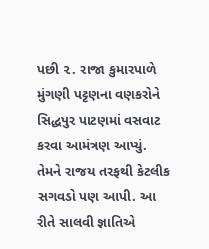પછી ૨. રાજા કુમારપાળે મુંગણી પટ્ટણના વણકરોને સિદ્ધપુર પાટણમાં વસવાટ કરવા આમંત્રણ આપ્યું. તેમને રાજય તરફથી કેટલીક સગવડો પણ આપી. આ રીતે સાલવી જ્ઞાતિએ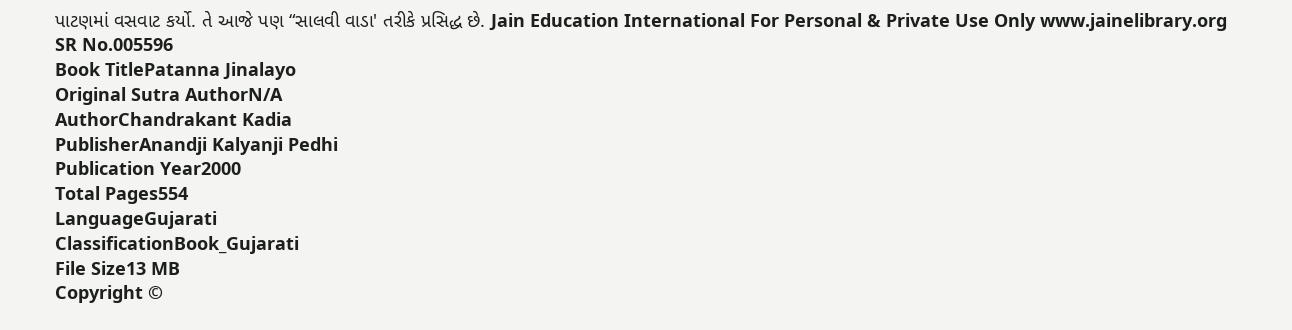પાટણમાં વસવાટ કર્યો. તે આજે પણ “સાલવી વાડા' તરીકે પ્રસિદ્ધ છે. Jain Education International For Personal & Private Use Only www.jainelibrary.org
SR No.005596
Book TitlePatanna Jinalayo
Original Sutra AuthorN/A
AuthorChandrakant Kadia
PublisherAnandji Kalyanji Pedhi
Publication Year2000
Total Pages554
LanguageGujarati
ClassificationBook_Gujarati
File Size13 MB
Copyright ©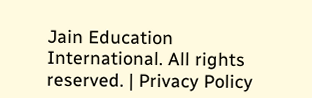Jain Education International. All rights reserved. | Privacy Policy